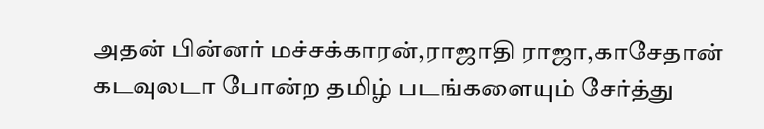அதன் பின்னர் மச்சக்காரன்,ராஜாதி ராஜா,காசேதான் கடவுலடா போன்ற தமிழ் படங்களையும் சேர்த்து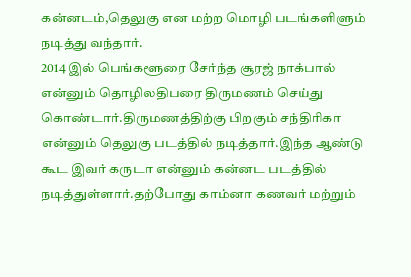கன்னடம்,தெலுகு என மற்ற மொழி படங்களிளும் நடித்து வந்தார்.
2014 இல் பெங்களூரை சேர்ந்த சூரஜ் நாக்பால் என்னும் தொழிலதிபரை திருமணம் செய்து கொண்டார்.திருமணத்திற்கு பிறகும் சந்திரிகா என்னும் தெலுகு படத்தில் நடித்தார்.இந்த ஆண்டு கூட இவர் கருடா என்னும் கன்னட படத்தில் நடித்துள்ளார்.தற்போது காம்னா கணவர் மற்றும்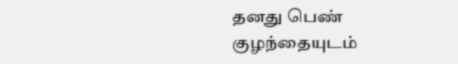தனது பெண் குழந்தையுடம்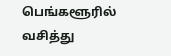பெங்களூரில் வசித்து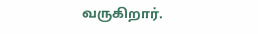வருகிறார்.